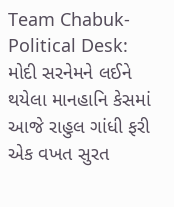Team Chabuk-Political Desk: મોદી સરનેમને લઈને થયેલા માનહાનિ કેસમાં આજે રાહુલ ગાંધી ફરી એક વખત સુરત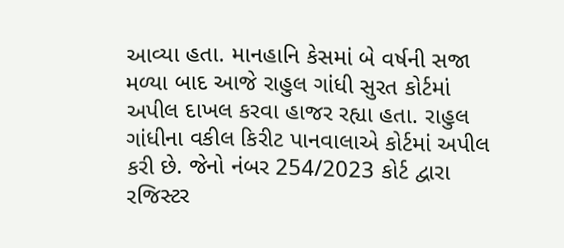આવ્યા હતા. માનહાનિ કેસમાં બે વર્ષની સજા મળ્યા બાદ આજે રાહુલ ગાંધી સુરત કોર્ટમાં અપીલ દાખલ કરવા હાજર રહ્યા હતા. રાહુલ ગાંધીના વકીલ કિરીટ પાનવાલાએ કોર્ટમાં અપીલ કરી છે. જેનો નંબર 254/2023 કોર્ટ દ્વારા રજિસ્ટર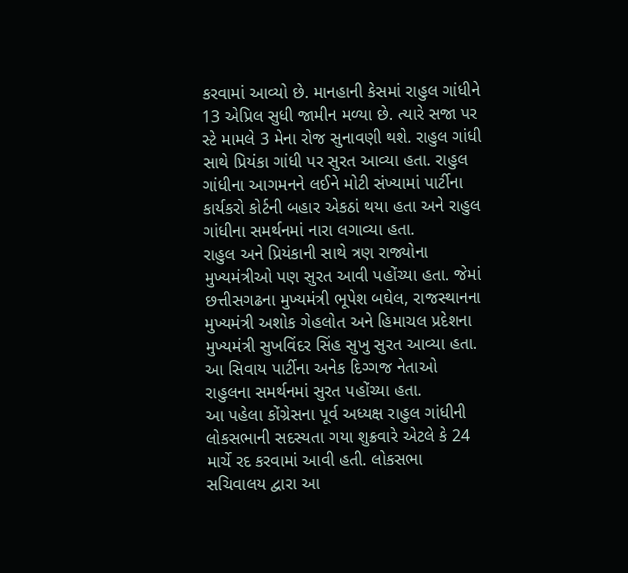કરવામાં આવ્યો છે. માનહાની કેસમાં રાહુલ ગાંધીને 13 એપ્રિલ સુધી જામીન મળ્યા છે. ત્યારે સજા પર સ્ટે મામલે 3 મેના રોજ સુનાવણી થશે. રાહુલ ગાંધી સાથે પ્રિયંકા ગાંધી પર સુરત આવ્યા હતા. રાહુલ ગાંધીના આગમનને લઈને મોટી સંખ્યામાં પાર્ટીના કાર્યકરો કોર્ટની બહાર એકઠાં થયા હતા અને રાહુલ ગાંધીના સમર્થનમાં નારા લગાવ્યા હતા.
રાહુલ અને પ્રિયંકાની સાથે ત્રણ રાજ્યોના મુખ્યમંત્રીઓ પણ સુરત આવી પહોંચ્યા હતા. જેમાં છત્તીસગઢના મુખ્યમંત્રી ભૂપેશ બઘેલ, રાજસ્થાનના મુખ્યમંત્રી અશોક ગેહલોત અને હિમાચલ પ્રદેશના મુખ્યમંત્રી સુખવિંદર સિંહ સુખુ સુરત આવ્યા હતા. આ સિવાય પાર્ટીના અનેક દિગ્ગજ નેતાઓ રાહુલના સમર્થનમાં સુરત પહોંચ્યા હતા.
આ પહેલા કોંગ્રેસના પૂર્વ અધ્યક્ષ રાહુલ ગાંધીની લોકસભાની સદસ્યતા ગયા શુક્રવારે એટલે કે 24 માર્ચે રદ કરવામાં આવી હતી. લોકસભા સચિવાલય દ્વારા આ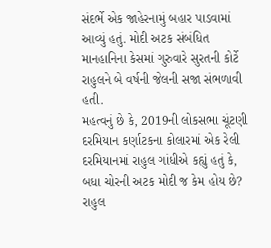સંદર્ભે એક જાહેરનામું બહાર પાડવામાં આવ્યું હતું. મોદી અટક સંબંધિત માનહાનિના કેસમાં ગુરુવારે સુરતની કોર્ટે રાહુલને બે વર્ષની જેલની સજા સંભળાવી હતી.
મહત્વનું છે કે, 2019ની લોકસભા ચૂંટણી દરમિયાન કર્ણાટકના કોલારમાં એક રેલી દરમિયાનમાં રાહુલ ગાંધીએ કહ્યું હતું કે, બધા ચોરની અટક મોદી જ કેમ હોય છે? રાહુલ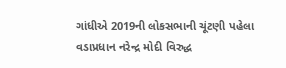ગાંધીએ 2019ની લોકસભાની ચૂંટણી પહેલા વડાપ્રધાન નરેન્દ્ર મોદી વિરુદ્ધ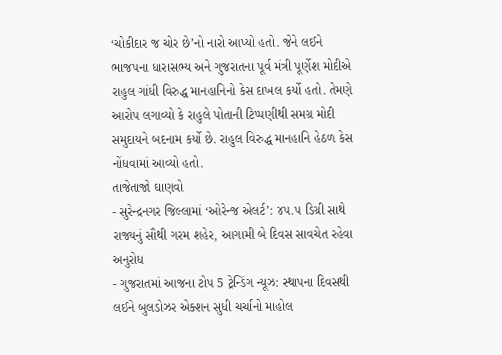‘ચોકીદાર જ ચોર છે’નો નારો આપ્યો હતો. જેને લઈને ભાજપના ધારાસભ્ય અને ગુજરાતના પૂર્વ મંત્રી પૂર્ણેશ મોદીએ રાહુલ ગાંધી વિરુદ્ધ માનહાનિનો કેસ દાખલ કર્યો હતો. તેમણે આરોપ લગાવ્યો કે રાહુલે પોતાની ટિપ્પણીથી સમગ્ર મોદી સમુદાયને બદનામ કર્યો છે. રાહુલ વિરુદ્ધ માનહાનિ હેઠળ કેસ નોંધવામાં આવ્યો હતો.
તાજેતાજો ઘાણવો
- સુરેન્દ્રનગર જિલ્લામાં ‘ઓરેન્જ એલર્ટ’: ૪૫.૫ ડિગ્રી સાથે રાજ્યનું સૌથી ગરમ શહેર, આગામી બે દિવસ સાવચેત રહેવા અનુરોધ
- ગુજરાતમાં આજના ટોપ 5 ટ્રેન્ડિંગ ન્યૂઝ: સ્થાપના દિવસથી લઈને બુલડોઝર એક્શન સુધી ચર્ચાનો માહોલ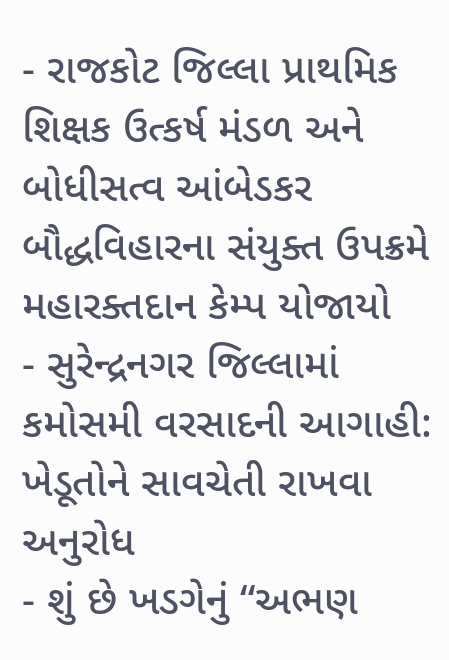- રાજકોટ જિલ્લા પ્રાથમિક શિક્ષક ઉત્કર્ષ મંડળ અને બોધીસત્વ આંબેડકર બૌદ્ધવિહારના સંયુક્ત ઉપક્રમે મહારક્તદાન કેમ્પ યોજાયો
- સુરેન્દ્રનગર જિલ્લામાં કમોસમી વરસાદની આગાહી: ખેડૂતોને સાવચેતી રાખવા અનુરોધ
- શું છે ખડગેનું “અભણ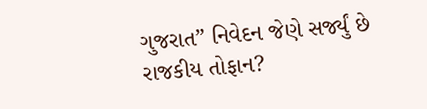ગુજરાત” નિવેદન જેણે સર્જ્યું છે રાજકીય તોફાન?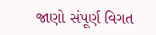જાણો સંપૂર્ણ વિગત